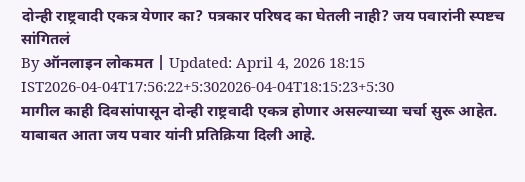दोन्ही राष्ट्रवादी एकत्र येणार का? पत्रकार परिषद का घेतली नाही? जय पवारांनी स्पष्टच सांगितलं
By ऑनलाइन लोकमत | Updated: April 4, 2026 18:15 IST2026-04-04T17:56:22+5:302026-04-04T18:15:23+5:30
मागील काही दिवसांपासून दोन्ही राष्ट्रवादी एकत्र होणार असल्याच्या चर्चा सुरू आहेत. याबाबत आता जय पवार यांनी प्रतिक्रिया दिली आहे.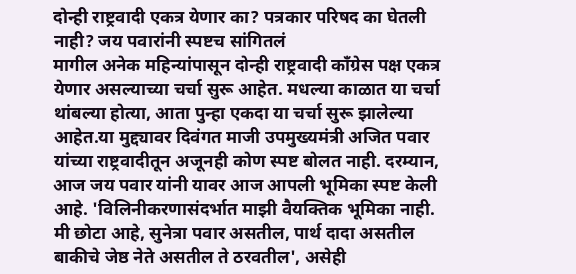दोन्ही राष्ट्रवादी एकत्र येणार का? पत्रकार परिषद का घेतली नाही? जय पवारांनी स्पष्टच सांगितलं
मागील अनेक महिन्यांपासून दोन्ही राष्ट्रवादी काँग्रेस पक्ष एकत्र येणार असल्याच्या चर्चा सुरू आहेत. मधल्या काळात या चर्चा थांबल्या होत्या, आता पुन्हा एकदा या चर्चा सुरू झालेल्या आहेत.या मुद्द्यावर दिवंगत माजी उपमुख्यमंत्री अजित पवार यांच्या राष्ट्रवादीतून अजूनही कोण स्पष्ट बोलत नाही. दरम्यान, आज जय पवार यांनी यावर आज आपली भूमिका स्पष्ट केली आहे. 'विलिनीकरणासंदर्भात माझी वैयक्तिक भूमिका नाही. मी छोटा आहे, सुनेत्रा पवार असतील, पार्थ दादा असतील बाकीचे जेष्ठ नेते असतील ते ठरवतील', असेही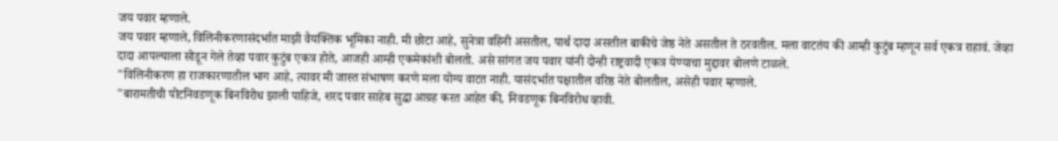जय पवार म्हणाले.
जय पवार म्हणाले, विलिनीकरणासंदर्भात माझी वैयक्तिक भूमिका नाही. मी छोटा आहे, सुनेत्रा वहिनी असतील, पार्थ दादा असतील बाकीचे जेष्ठ नेते असतील ते ठरवतील. मला वाटतंय की आम्ही कुटुंब म्हणून सर्व एकत्र राहावं. जेव्हा दादा आपल्याला सोडून गेले तेव्हा पवार कुटुंब एकत्र होते, आजही आम्ही एकमेकांशी बोलतो. असे सांगत जय पवार यांनी दोन्ही राष्ट्रवादी एकत्र येण्याचा मुद्दावर बोलणे टाळले.
"विलिनीकरण हा राजकारणातील भाग आहे, त्यावर मी जास्त संभाषण करणे मला योग्य वाटत नाही. यासंदर्भात पक्षातील वरिष्ठ नेते बोलतील, असेही पवार म्हणाले.
"बारामतीची पोटनिवडणूक बिनविरोध झाली पाहिजे, शरद पवार साहेब सुद्धा आग्रह करत आहेत की, निवडणूक बिनविरोध व्हावी.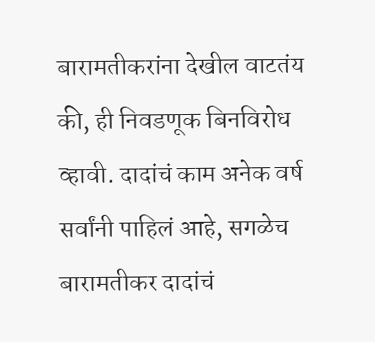बारामतीकरांना देखील वाटतंय की, ही निवडणूक बिनविरोध व्हावी. दादांचं काम अनेक वर्ष सर्वांनी पाहिलं आहे, सगळेच बारामतीकर दादांचं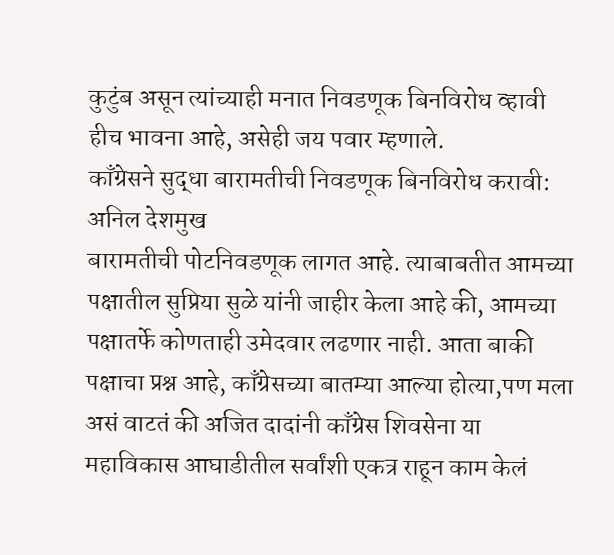कुटुंब असून त्यांच्याही मनात निवडणूक बिनविरोध व्हावी हीच भावना आहे, असेही जय पवार म्हणाले.
काँग्रेसने सुद्धा बारामतीची निवडणूक बिनविरोध करावी: अनिल देशमुख
बारामतीची पोटनिवडणूक लागत आहे. त्याबाबतीत आमच्या पक्षातील सुप्रिया सुळे यांनी जाहीर केला आहे की, आमच्या पक्षातर्फे कोणताही उमेदवार लढणार नाही. आता बाकी पक्षाचा प्रश्न आहे, काँग्रेसच्या बातम्या आल्या होत्या,पण मला असं वाटतं की अजित दादांनी काँग्रेस शिवसेना या महाविकास आघाडीतील सर्वांशी एकत्र राहून काम केलं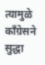त्यामुळे काँग्रेसने सुद्धा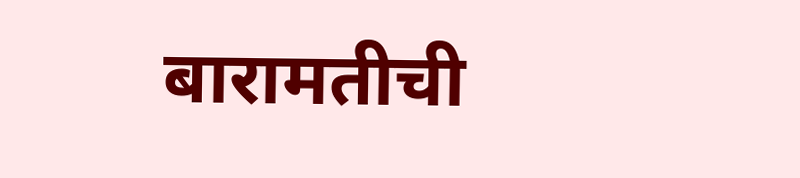बारामतीची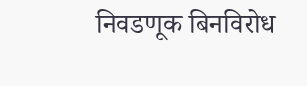निवडणूक बिनविरोध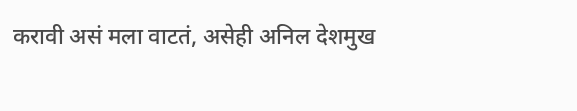करावी असं मला वाटतं, असेही अनिल देशमुख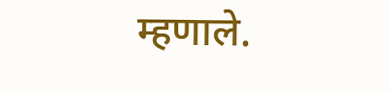म्हणाले.